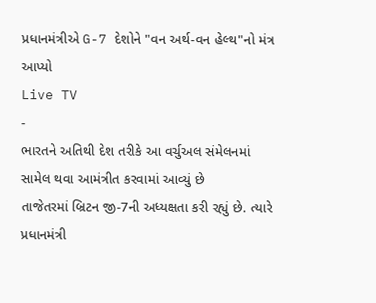પ્રધાનમંત્રીએ G-7 દેશોને "વન અર્થ-વન હેલ્થ"નો મંત્ર આપ્યો
Live TV
-
ભારતને અતિથી દેશ તરીકે આ વર્ચુઅલ સંમેલનમાં સામેલ થવા આમંત્રીત કરવામાં આવ્યું છે
તાજેતરમાં બ્રિટન જી-7ની અધ્યક્ષતા કરી રહ્યું છે. ત્યારે પ્રધાનમંત્રી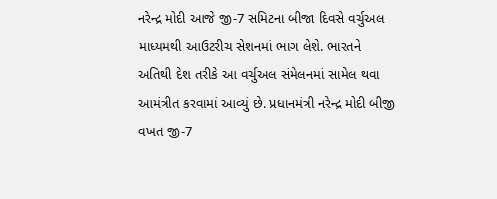નરેન્દ્ર મોદી આજે જી-7 સમિટના બીજા દિવસે વર્ચુઅલ માધ્યમથી આઉટરીચ સેશનમાં ભાગ લેશે. ભારતને અતિથી દેશ તરીકે આ વર્ચુઅલ સંમેલનમાં સામેલ થવા આમંત્રીત કરવામાં આવ્યું છે. પ્રધાનમંત્રી નરેન્દ્ર મોદી બીજી વખત જી-7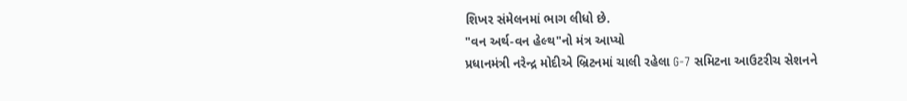શિખર સંમેલનમાં ભાગ લીધો છે.
"વન અર્થ-વન હેલ્થ"નો મંત્ર આપ્યો
પ્રધાનમંત્રી નરેન્દ્ર મોદીએ બ્રિટનમાં ચાલી રહેલા G-7 સમિટના આઉટરીચ સેશનને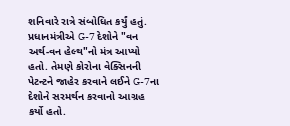શનિવારે રાત્રે સંબોધિત કર્યું હતું. પ્રધાનમંત્રીએ G-7 દેશોને "વન અર્થ-વન હેલ્થ"નો મંત્ર આપ્યો હતો. તેમણે કોરોના વેક્સિનની પેટન્ટને જાહેર કરવાને લઈને G-7ના દેશોને સરમર્થન કરવાનો આગ્રહ કર્યો હતો.